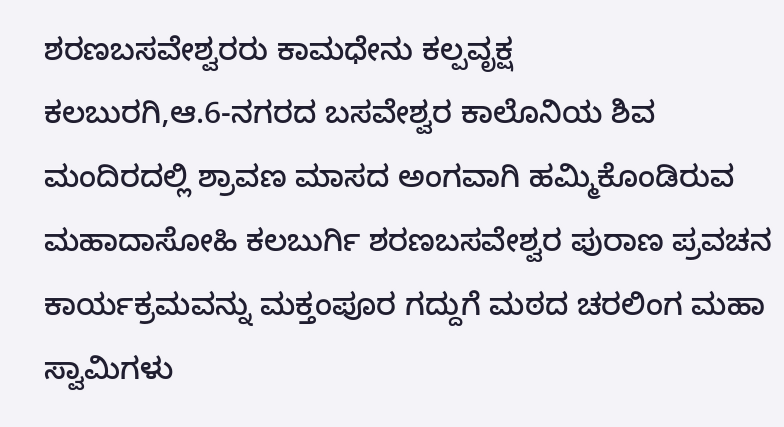ಶರಣಬಸವೇಶ್ವರರು ಕಾಮಧೇನು ಕಲ್ಪವೃಕ್ಷ
ಕಲಬುರಗಿ,ಆ.6-ನಗರದ ಬಸವೇಶ್ವರ ಕಾಲೊನಿಯ ಶಿವ ಮಂದಿರದಲ್ಲಿ ಶ್ರಾವಣ ಮಾಸದ ಅಂಗವಾಗಿ ಹಮ್ಮಿಕೊಂಡಿರುವ ಮಹಾದಾಸೋಹಿ ಕಲಬುರ್ಗಿ ಶರಣಬಸವೇಶ್ವರ ಪುರಾಣ ಪ್ರವಚನ ಕಾರ್ಯಕ್ರಮವನ್ನು ಮಕ್ತಂಪೂರ ಗದ್ದುಗೆ ಮಠದ ಚರಲಿಂಗ ಮಹಾ ಸ್ವಾಮಿಗಳು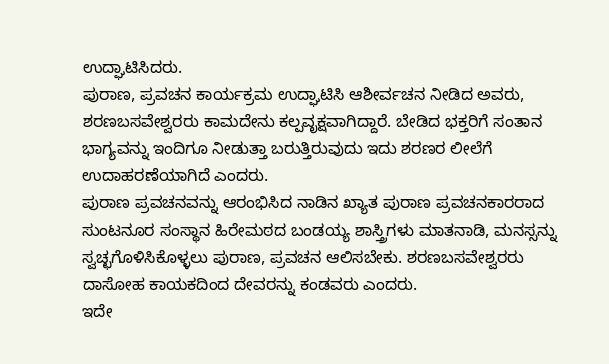ಉದ್ಘಾಟಿಸಿದರು.
ಪುರಾಣ, ಪ್ರವಚನ ಕಾರ್ಯಕ್ರಮ ಉದ್ಘಾಟಿಸಿ ಆಶೀರ್ವಚನ ನೀಡಿದ ಅವರು, ಶರಣಬಸವೇಶ್ವರರು ಕಾಮದೇನು ಕಲ್ಪವೃಕ್ಷವಾಗಿದ್ದಾರೆ. ಬೇಡಿದ ಭಕ್ತರಿಗೆ ಸಂತಾನ ಭಾಗ್ಯವನ್ನು ಇಂದಿಗೂ ನೀಡುತ್ತಾ ಬರುತ್ತಿರುವುದು ಇದು ಶರಣರ ಲೀಲೆಗೆ ಉದಾಹರಣೆಯಾಗಿದೆ ಎಂದರು.
ಪುರಾಣ ಪ್ರವಚನವನ್ನು ಆರಂಭಿಸಿದ ನಾಡಿನ ಖ್ಯಾತ ಪುರಾಣ ಪ್ರವಚನಕಾರರಾದ ಸುಂಟನೂರ ಸಂಸ್ಥಾನ ಹಿರೇಮಠದ ಬಂಡಯ್ಯ ಶಾಸ್ತ್ರಿಗಳು ಮಾತನಾಡಿ, ಮನಸ್ಸನ್ನು ಸ್ವಚ್ಛಗೊಳಿಸಿಕೊಳ್ಳಲು ಪುರಾಣ, ಪ್ರವಚನ ಆಲಿಸಬೇಕು. ಶರಣಬಸವೇಶ್ವರರು ದಾಸೋಹ ಕಾಯಕದಿಂದ ದೇವರನ್ನು ಕಂಡವರು ಎಂದರು.
ಇದೇ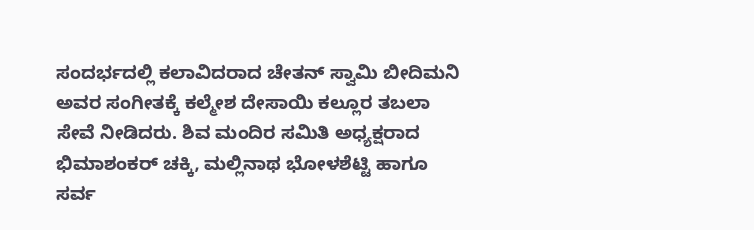ಸಂದರ್ಭದಲ್ಲಿ ಕಲಾವಿದರಾದ ಚೇತನ್ ಸ್ವಾಮಿ ಬೀದಿಮನಿ ಅವರ ಸಂಗೀತಕ್ಕೆ ಕಲ್ಮೇಶ ದೇಸಾಯಿ ಕಲ್ಲೂರ ತಬಲಾ ಸೇವೆ ನೀಡಿದರು. ಶಿವ ಮಂದಿರ ಸಮಿತಿ ಅಧ್ಯಕ್ಷರಾದ ಭಿಮಾಶಂಕರ್ ಚಕ್ಕಿ, ಮಲ್ಲಿನಾಥ ಭೋಳಶೆಟ್ಟಿ ಹಾಗೂ ಸರ್ವ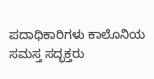ಪದಾಧಿಕಾರಿಗಳು ಕಾಲೊನಿಯ ಸಮಸ್ತ ಸದ್ಭಕ್ತರು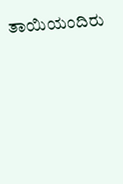ತಾಯಿಯಂದಿರು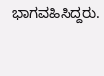ಭಾಗವಹಿಸಿದ್ದರು.